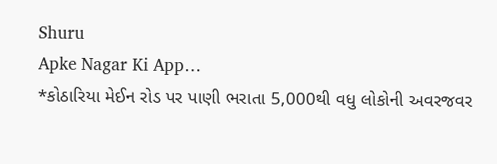Shuru
Apke Nagar Ki App…
*કોઠારિયા મેઈન રોડ પર પાણી ભરાતા 5,000થી વધુ લોકોની અવરજવર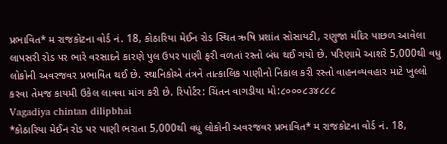પ્રભાવિત* મ રાજકોટના વોર્ડ નં. 18, કોઠારિયા મેઈન રોડ સ્થિત ઋષિ પ્રશાંત સોસાયટી, રણુજા મંદિર પાછળ આવેલા લાપસરી રોડ પર ભારે વરસાદને કારણે પુલ ઉપર પાણી ફરી વળતાં રસ્તો બંધ થઈ ગયો છે. પરિણામે આશરે 5,000થી વધુ લોકોની અવરજવર પ્રભાવિત થઈ છે. સ્થાનિકોએ તંત્રને તાત્કાલિક પાણીનો નિકાલ કરી રસ્તો વાહનવ્યવહાર માટે ખુલ્લો કરવા તેમજ કાયમી ઉકેલ લાવવા માંગ કરી છે. રિપોર્ટર: ચિંતન વાગડીયા મો:૮૦૦૦૮૩૪૮૮૮
Vagadiya chintan dilipbhai
*કોઠારિયા મેઈન રોડ પર પાણી ભરાતા 5,000થી વધુ લોકોની અવરજવર પ્રભાવિત* મ રાજકોટના વોર્ડ નં. 18,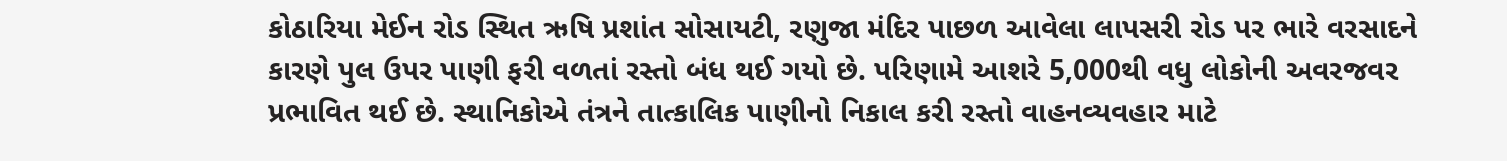કોઠારિયા મેઈન રોડ સ્થિત ઋષિ પ્રશાંત સોસાયટી, રણુજા મંદિર પાછળ આવેલા લાપસરી રોડ પર ભારે વરસાદને કારણે પુલ ઉપર પાણી ફરી વળતાં રસ્તો બંધ થઈ ગયો છે. પરિણામે આશરે 5,000થી વધુ લોકોની અવરજવર પ્રભાવિત થઈ છે. સ્થાનિકોએ તંત્રને તાત્કાલિક પાણીનો નિકાલ કરી રસ્તો વાહનવ્યવહાર માટે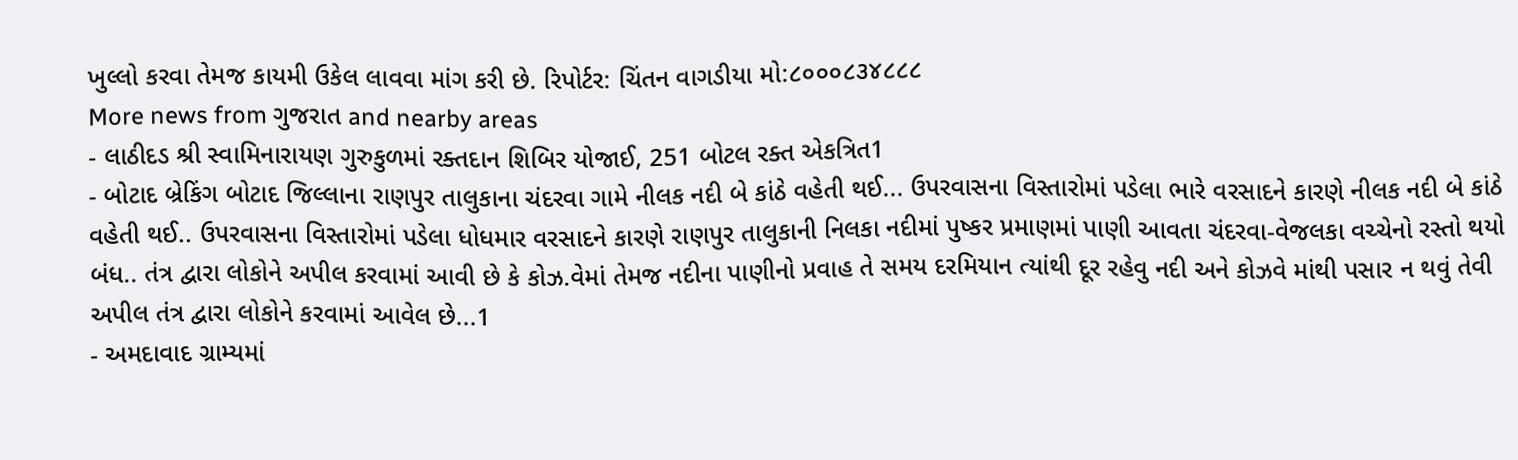ખુલ્લો કરવા તેમજ કાયમી ઉકેલ લાવવા માંગ કરી છે. રિપોર્ટર: ચિંતન વાગડીયા મો:૮૦૦૦૮૩૪૮૮૮
More news from ગુજરાત and nearby areas
- લાઠીદડ શ્રી સ્વામિનારાયણ ગુરુકુળમાં રક્તદાન શિબિર યોજાઈ, 251 બોટલ રક્ત એકત્રિત1
- બોટાદ બ્રેકિંગ બોટાદ જિલ્લાના રાણપુર તાલુકાના ચંદરવા ગામે નીલક નદી બે કાંઠે વહેતી થઈ... ઉપરવાસના વિસ્તારોમાં પડેલા ભારે વરસાદને કારણે નીલક નદી બે કાંઠે વહેતી થઈ.. ઉપરવાસના વિસ્તારોમાં પડેલા ધોધમાર વરસાદને કારણે રાણપુર તાલુકાની નિલકા નદીમાં પુષ્કર પ્રમાણમાં પાણી આવતા ચંદરવા-વેજલકા વચ્ચેનો રસ્તો થયો બંધ.. તંત્ર દ્વારા લોકોને અપીલ કરવામાં આવી છે કે કોઝ.વેમાં તેમજ નદીના પાણીનો પ્રવાહ તે સમય દરમિયાન ત્યાંથી દૂર રહેવુ નદી અને કોઝવે માંથી પસાર ન થવું તેવી અપીલ તંત્ર દ્વારા લોકોને કરવામાં આવેલ છે...1
- અમદાવાદ ગ્રામ્યમાં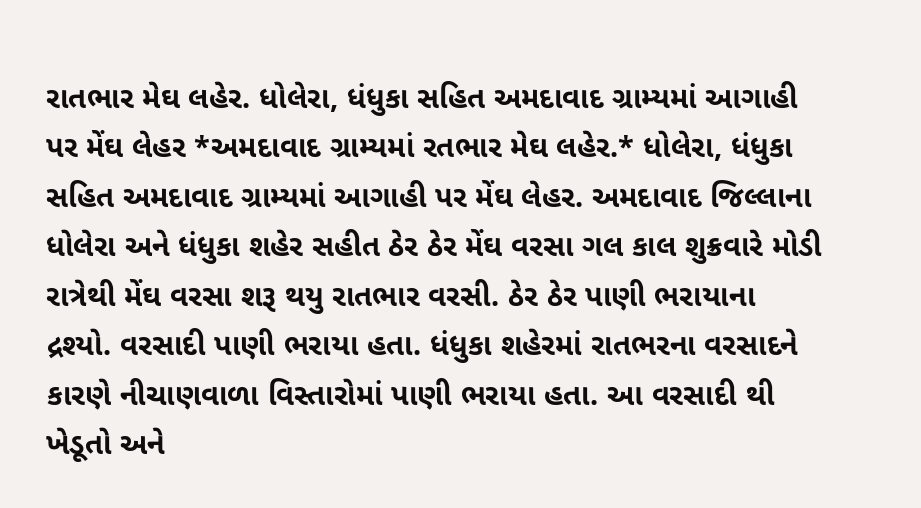રાતભાર મેઘ લહેર. ધોલેરા, ધંધુકા સહિત અમદાવાદ ગ્રામ્યમાં આગાહી પર મેંઘ લેહર *અમદાવાદ ગ્રામ્યમાં રતભાર મેઘ લહેર.* ધોલેરા, ધંધુકા સહિત અમદાવાદ ગ્રામ્યમાં આગાહી પર મેંઘ લેહર. અમદાવાદ જિલ્લાના ધોલેરા અને ધંધુકા શહેર સહીત ઠેર ઠેર મેંઘ વરસા ગલ કાલ શુક્રવારે મોડી રાત્રેથી મેંઘ વરસા શરૂ થયુ રાતભાર વરસી. ઠેર ઠેર પાણી ભરાયાના દ્રશ્યો. વરસાદી પાણી ભરાયા હતા. ધંધુકા શહેરમાં રાતભરના વરસાદને કારણે નીચાણવાળા વિસ્તારોમાં પાણી ભરાયા હતા. આ વરસાદી થી ખેડૂતો અને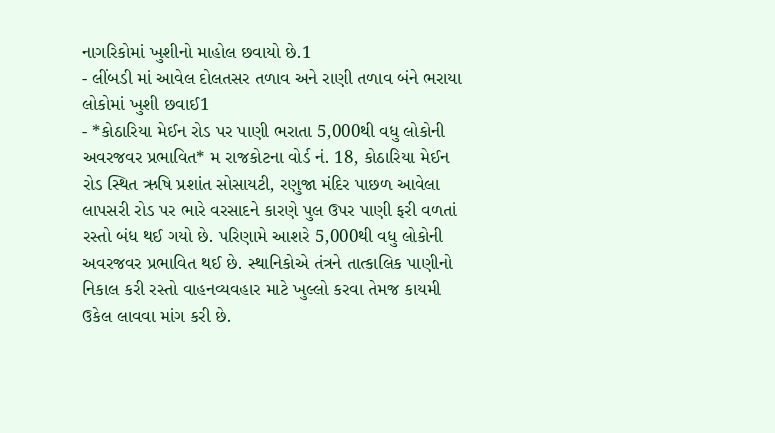નાગરિકોમાં ખુશીનો માહોલ છવાયો છે.1
- લીંબડી માં આવેલ દોલતસર તળાવ અને રાણી તળાવ બંને ભરાયા લોકોમાં ખુશી છવાઈ1
- *કોઠારિયા મેઈન રોડ પર પાણી ભરાતા 5,000થી વધુ લોકોની અવરજવર પ્રભાવિત* મ રાજકોટના વોર્ડ નં. 18, કોઠારિયા મેઈન રોડ સ્થિત ઋષિ પ્રશાંત સોસાયટી, રણુજા મંદિર પાછળ આવેલા લાપસરી રોડ પર ભારે વરસાદને કારણે પુલ ઉપર પાણી ફરી વળતાં રસ્તો બંધ થઈ ગયો છે. પરિણામે આશરે 5,000થી વધુ લોકોની અવરજવર પ્રભાવિત થઈ છે. સ્થાનિકોએ તંત્રને તાત્કાલિક પાણીનો નિકાલ કરી રસ્તો વાહનવ્યવહાર માટે ખુલ્લો કરવા તેમજ કાયમી ઉકેલ લાવવા માંગ કરી છે.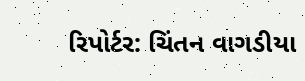રિપોર્ટર: ચિંતન વાગડીયા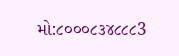મો:૮૦૦૦૮૩૪૮૮૮3